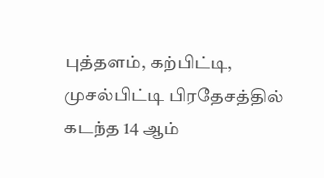புத்தளம், கற்பிட்டி, முசல்பிட்டி பிரதேசத்தில் கடந்த 14 ஆம்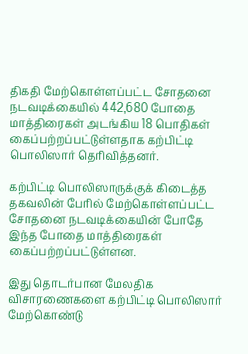திகதி மேற்கொள்ளப்பட்ட சோதனை நடவடிக்கையில் 442,680 போதை மாத்திரைகள் அடங்கிய 18 பொதிகள் கைப்பற்றப்பட்டுள்ளதாக கற்பிட்டி பொலிஸார் தெரிவித்தனர்.

கற்பிட்டி பொலிஸாருக்குக் கிடைத்த தகவலின் பேரில் மேற்கொள்ளப்பட்ட சோதனை நடவடிக்கையின் போதே இந்த போதை மாத்திரைகள் கைப்பற்றப்பட்டுள்ளன.

இது தொடர்பான மேலதிக விசாரணைகளை கற்பிட்டி பொலிஸார் மேற்கொண்டு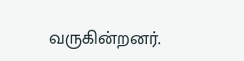வருகின்றனர்.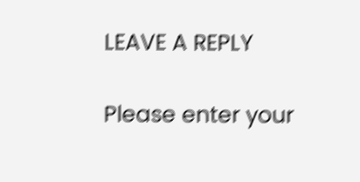LEAVE A REPLY

Please enter your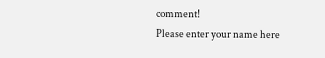comment!
Please enter your name here